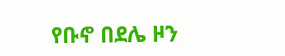የቡኖ በደሌ ዞን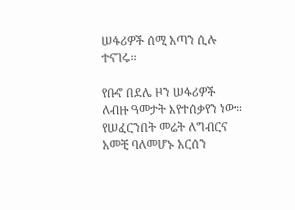ሠፋሪዎች ሰሚ አጣን ሲሉ ተናገሩ፡፡

የቡኖ በደሌ ዞን ሠፋሪዎች ለብዙ ዓመታት እየተሰቃየን ነው። የሠፈርንበት መሬት ለግብርና አመቺ ባለመሆኑ አርሰን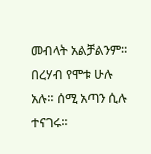መብላት አልቻልንም። በረሃብ የሞቱ ሁሉ አሉ። ሰሚ አጣን ሲሉ ተናገሩ፡፡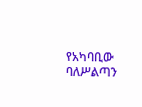የአካባቢው ባለሥልጣን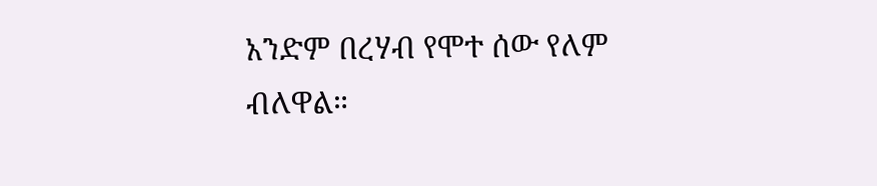አንድም በረሃብ የሞተ ሰው የለም ብለዋል።